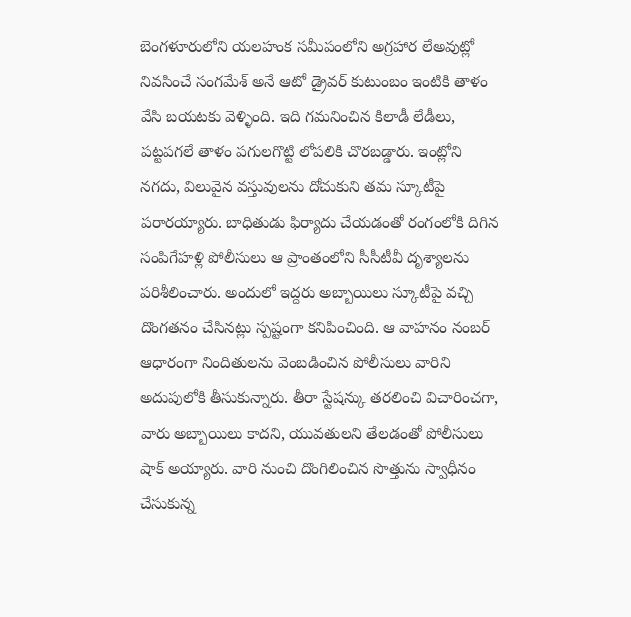బెంగళూరులోని యలహంక సమీపంలోని అగ్రహార లేఅవుట్లో నివసించే సంగమేశ్ అనే ఆటో డ్రైవర్ కుటుంబం ఇంటికి తాళం వేసి బయటకు వెళ్ళింది. ఇది గమనించిన కిలాడీ లేడీలు, పట్టపగలే తాళం పగులగొట్టి లోపలికి చొరబడ్డారు. ఇంట్లోని నగదు, విలువైన వస్తువులను దోచుకుని తమ స్కూటీపై పరారయ్యారు. బాధితుడు ఫిర్యాదు చేయడంతో రంగంలోకి దిగిన సంపిగేహళ్లి పోలీసులు ఆ ప్రాంతంలోని సీసీటీవీ దృశ్యాలను పరిశీలించారు. అందులో ఇద్దరు అబ్బాయిలు స్కూటీపై వచ్చి దొంగతనం చేసినట్లు స్పష్టంగా కనిపించింది. ఆ వాహనం నంబర్ ఆధారంగా నిందితులను వెంబడించిన పోలీసులు వారిని అదుపులోకి తీసుకున్నారు. తీరా స్టేషన్కు తరలించి విచారించగా, వారు అబ్బాయిలు కాదని, యువతులని తేలడంతో పోలీసులు షాక్ అయ్యారు. వారి నుంచి దొంగిలించిన సొత్తును స్వాధీనం చేసుకున్న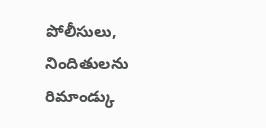పోలీసులు, నిందితులను రిమాండ్కు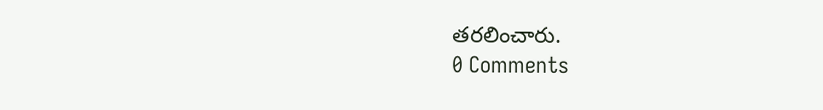తరలించారు.
0 Comments